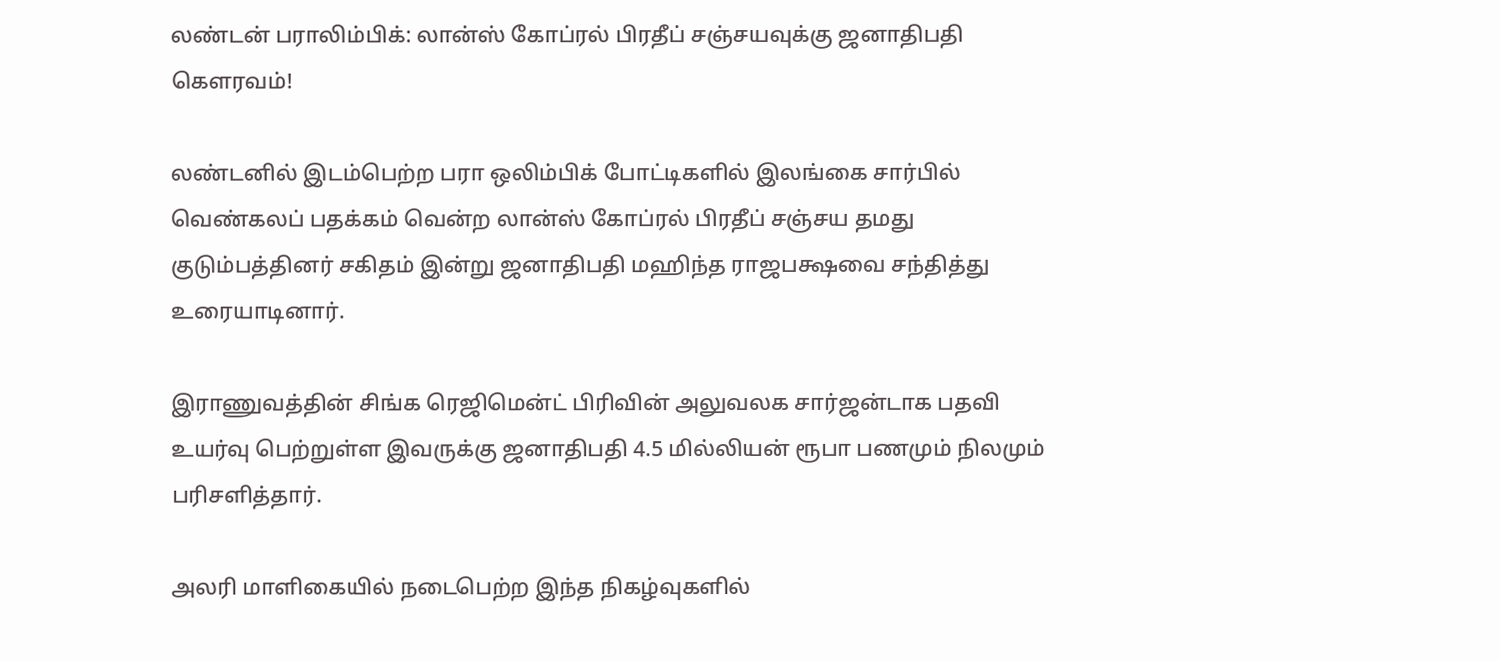லண்டன் பராலிம்பிக்: லான்ஸ் கோப்ரல் பிரதீப் சஞ்சயவுக்கு ஜனாதிபதி கௌரவம்!

லண்டனில் இடம்பெற்ற பரா ஒலிம்பிக் போட்டிகளில் இலங்கை சார்பில் வெண்கலப் பதக்கம் வென்ற லான்ஸ் கோப்ரல் பிரதீப் சஞ்சய தமது குடும்பத்தினர் சகிதம் இன்று ஜனாதிபதி மஹிந்த ராஜபக்ஷவை சந்தித்து உரையாடினார்.

இராணுவத்தின் சிங்க ரெஜிமென்ட் பிரிவின் அலுவலக சார்ஜன்டாக பதவி உயர்வு பெற்றுள்ள இவருக்கு ஜனாதிபதி 4.5 மில்லியன் ரூபா பணமும் நிலமும் பரிசளித்தார்.

அலரி மாளிகையில் நடைபெற்ற இந்த நிகழ்வுகளில்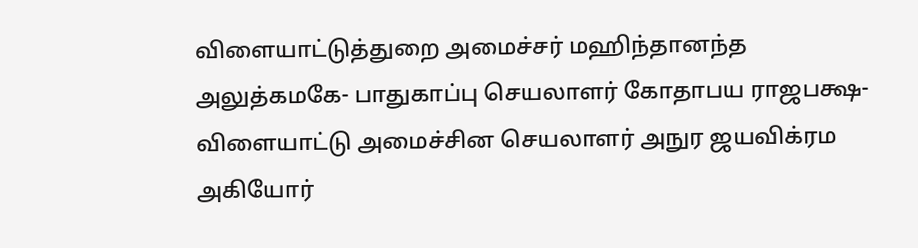விளையாட்டுத்துறை அமைச்சர் மஹிந்தானந்த அலுத்கமகே- பாதுகாப்பு செயலாளர் கோதாபய ராஜபக்ஷ- விளையாட்டு அமைச்சின செயலாளர் அநுர ஜயவிக்ரம அகியோர்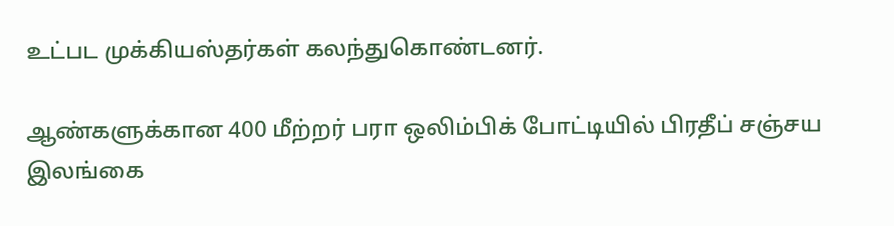உட்பட முக்கியஸ்தர்கள் கலந்துகொண்டனர்.

ஆண்களுக்கான 400 மீற்றர் பரா ஒலிம்பிக் போட்டியில் பிரதீப் சஞ்சய இலங்கை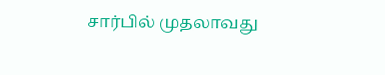சார்பில் முதலாவது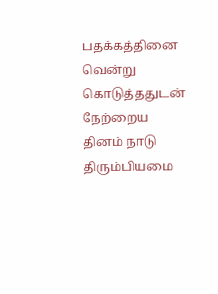பதக்கத்தினை வென்று கொடுத்ததுடன் நேற்றைய தினம் நாடு திரும்பியமை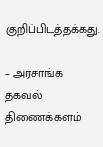குறிப்பிடத்தக்கது.

– அரசாங்க தகவல் திணைக்களம்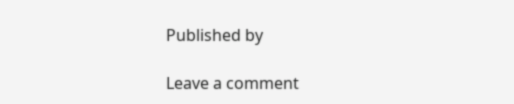Published by

Leave a comment